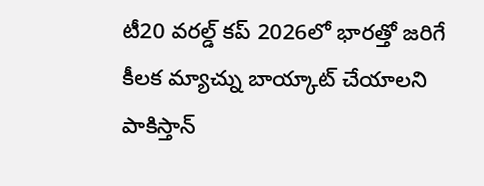టీ20 వరల్డ్ కప్ 2026లో భారత్తో జరిగే కీలక మ్యాచ్ను బాయ్కాట్ చేయాలని పాకిస్తాన్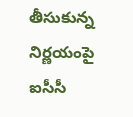తీసుకున్న నిర్ణయంపై ఐసీసీ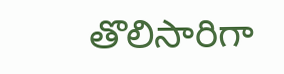తొలిసారిగా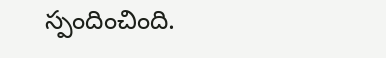స్పందించింది.